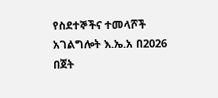የስደተኞችና ተመላሾች አገልግሎት እ.ኤ.አ በ2026 በጀት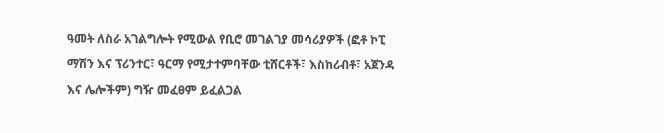ዓመት ለስራ አገልግሎት የሚውል የቢሮ መገልገያ መሳሪያዎች (ፎቶ ኮፒ ማሽን እና ፕሪንተር፣ ዓርማ የሚታተምባቸው ቲሸርቶች፣ እስከሪብቶ፣ አጀንዳ እና ሌሎችም) ግዥ መፈፀም ይፈልጋል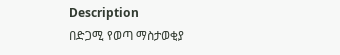Description
በድጋሚ የወጣ ማስታወቂያ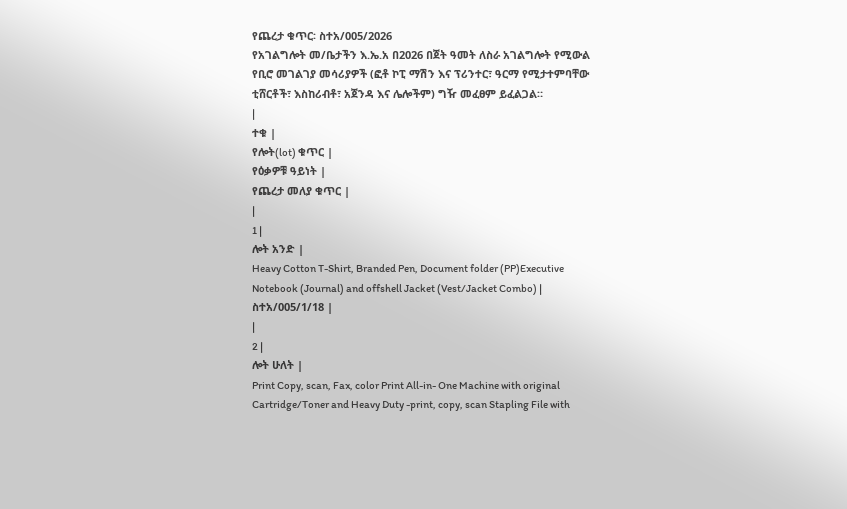የጨረታ ቁጥር፡ ስተአ/005/2026
የአገልግሎት መ/ቤታችን እ.ኤ.አ በ2026 በጀት ዓመት ለስራ አገልግሎት የሚውል የቢሮ መገልገያ መሳሪያዎች (ፎቶ ኮፒ ማሽን እና ፕሪንተር፣ ዓርማ የሚታተምባቸው ቲሸርቶች፣ እስከሪብቶ፣ አጀንዳ እና ሌሎችም) ግዥ መፈፀም ይፈልጋል።
|
ተቁ |
የሎት(lot) ቁጥር |
የዕቃዎቹ ዓይነት |
የጨረታ መለያ ቁጥር |
|
1 |
ሎት አንድ |
Heavy Cotton T-Shirt, Branded Pen, Document folder (PP)Executive Notebook (Journal) and offshell Jacket (Vest/Jacket Combo) |
ስተአ/005/1/18 |
|
2 |
ሎት ሁለት |
Print Copy, scan, Fax, color Print All-in- One Machine with original Cartridge/Toner and Heavy Duty -print, copy, scan Stapling File with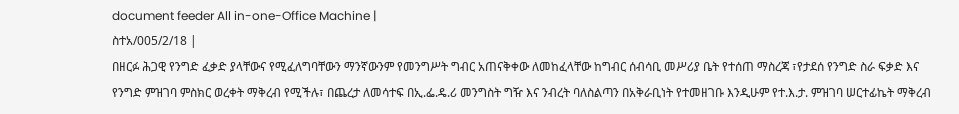document feeder All in-one-Office Machine |
ስተአ/005/2/18 |
በዘርፉ ሕጋዊ የንግድ ፈቃድ ያላቸውና የሚፈለግባቸውን ማንኛውንም የመንግሥት ግብር አጠናቅቀው ለመከፈላቸው ከግብር ሰብሳቢ መሥሪያ ቤት የተሰጠ ማስረጃ ፣የታደሰ የንግድ ስራ ፍቃድ እና የንግድ ምዝገባ ምስክር ወረቀት ማቅረብ የሚችሉ፣ በጨረታ ለመሳተፍ በኢ.ፌ.ዴ.ሪ መንግስት ግዥ እና ንብረት ባለስልጣን በአቅራቢነት የተመዘገቡ እንዲሁም የተ.እ.ታ. ምዝገባ ሠርተፊኬት ማቅረብ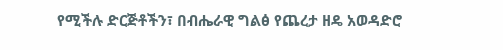የሚችሉ ድርጅቶችን፣ በብሔራዊ ግልፅ የጨረታ ዘዴ አወዳድሮ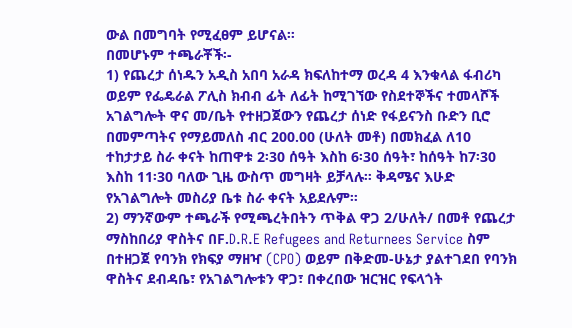ውል በመግባት የሚፈፀም ይሆናል።
በመሆኑም ተጫራቾች፡-
1) የጨረታ ሰነዱን አዲስ አበባ አራዳ ክፍለከተማ ወረዳ 4 እንቁላል ፋብሪካ ወይም የፌዴራል ፖሊስ ክብብ ፊት ለፊት ከሚገኘው የስደተኞችና ተመላሾች አገልግሎት ዋና መ/ቤት የተዘጋጀውን የጨረታ ሰነድ የፋይናንስ ቡድን ቢሮ በመምጣትና የማይመለስ ብር 200.00 (ሁለት መቶ) በመክፈል ለ10 ተከታታይ ስራ ቀናት ከጠዋቱ 2፡30 ሰዓት እስከ 6፡30 ሰዓት፣ ከሰዓት ከ7፡30 እስከ 11፡30 ባለው ጊዜ ውስጥ መግዛት ይቻላሉ። ቅዳሜና እሁድ የአገልግሎት መስሪያ ቤቱ ስራ ቀናት አይደሉም።
2) ማንኛውም ተጫራች የሚጫረትበትን ጥቅል ዋጋ 2/ሁለት/ በመቶ የጨረታ ማስከበሪያ ዋስትና በF.D.R.E Refugees and Returnees Service ስም በተዘጋጀ የባንክ የክፍያ ማዘዣ (CPO) ወይም በቅድመ-ሁኔታ ያልተገደበ የባንክ ዋስትና ደብዳቤ፣ የአገልግሎቱን ዋጋ፣ በቀረበው ዝርዝር የፍላጎት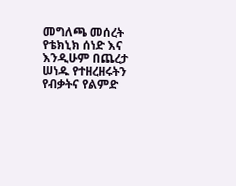መግለጫ መሰረት የቴክኒክ ሰነድ እና እንዲሁም በጨረታ ሠነዱ የተዘረዘሩትን የብቃትና የልምድ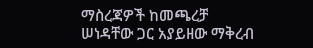ማስረጃዎች ከመጫረቻ ሠነዳቸው ጋር አያይዘው ማቅረብ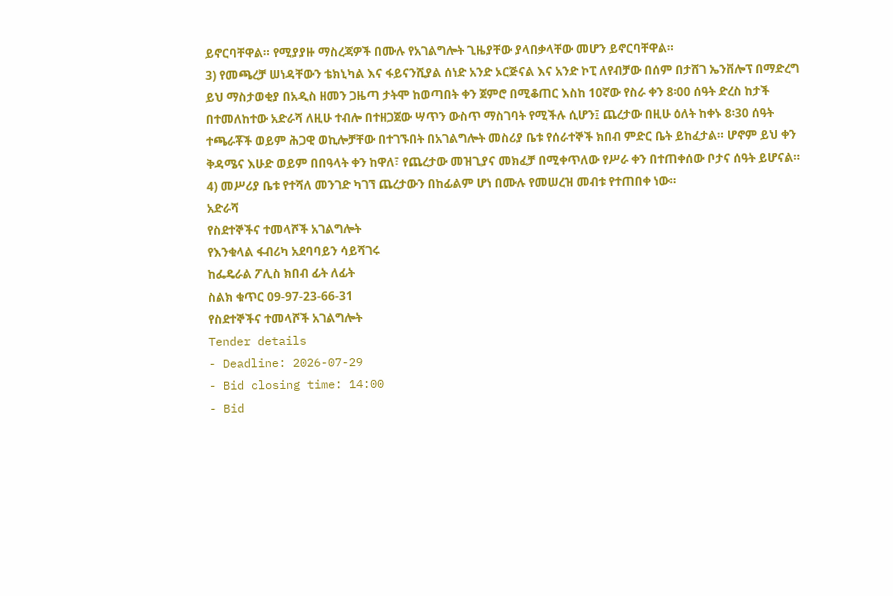ይኖርባቸዋል። የሚያያዙ ማስረጃዎች በሙሉ የአገልግሎት ጊዜያቸው ያላበቃላቸው መሆን ይኖርባቸዋል።
3) የመጫረቻ ሠነዳቸውን ቴክኒካል እና ፋይናንሺያል ሰነድ አንድ ኦርጅናል እና አንድ ኮፒ ለየብቻው በሰም በታሸገ ኤንቨሎፕ በማድረግ ይህ ማስታወቂያ በአዲስ ዘመን ጋዜጣ ታትሞ ከወጣበት ቀን ጀምሮ በሚቆጠር እስከ 10ኛው የስራ ቀን 8፡00 ሰዓት ድረስ ከታች በተመለከተው አድራሻ ለዚሁ ተብሎ በተዘጋጀው ሣጥን ውስጥ ማስገባት የሚችሉ ሲሆን፤ ጨረታው በዚሁ ዕለት ከቀኑ 8፡30 ሰዓት ተጫራቾች ወይም ሕጋዊ ወኪሎቻቸው በተገኙበት በአገልግሎት መስሪያ ቤቱ የሰራተኞች ክበብ ምድር ቤት ይከፈታል። ሆኖም ይህ ቀን ቅዳሜና እሁድ ወይም በበዓላት ቀን ከዋለ፣ የጨረታው መዝጊያና መክፈቻ በሚቀጥለው የሥራ ቀን በተጠቀሰው ቦታና ሰዓት ይሆናል።
4) መሥሪያ ቤቱ የተሻለ መንገድ ካገኘ ጨረታውን በከፊልም ሆነ በሙሉ የመሠረዝ መብቱ የተጠበቀ ነው።
አድራሻ
የስደተኞችና ተመላሾች አገልግሎት
የእንቁላል ፋብሪካ አደባባይን ሳይሻገሩ
ከፌዴራል ፖሊስ ክበብ ፊት ለፊት
ስልክ ቁጥር 09-97-23-66-31
የስደተኞችና ተመላሾች አገልግሎት
Tender details
- Deadline: 2026-07-29
- Bid closing time: 14:00
- Bid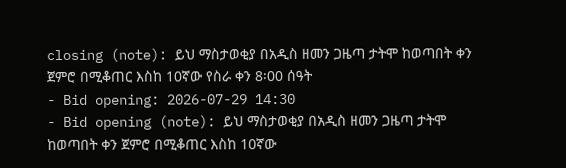closing (note): ይህ ማስታወቂያ በአዲስ ዘመን ጋዜጣ ታትሞ ከወጣበት ቀን ጀምሮ በሚቆጠር እስከ 10ኛው የስራ ቀን 8፡00 ሰዓት
- Bid opening: 2026-07-29 14:30
- Bid opening (note): ይህ ማስታወቂያ በአዲስ ዘመን ጋዜጣ ታትሞ ከወጣበት ቀን ጀምሮ በሚቆጠር እስከ 10ኛው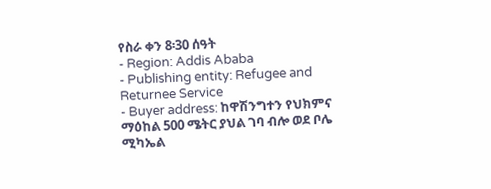የስራ ቀን 8፡30 ሰዓት
- Region: Addis Ababa
- Publishing entity: Refugee and Returnee Service
- Buyer address: ከዋሽንግተን የህክምና ማዕከል 500 ሜትር ያህል ገባ ብሎ ወደ ቦሌ ሚካኤል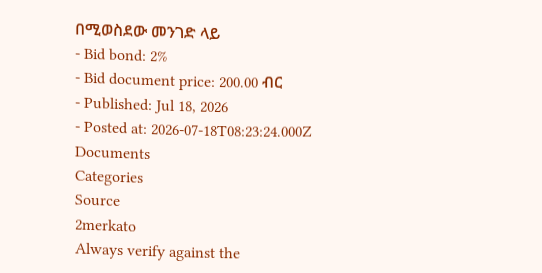በሚወስደው መንገድ ላይ
- Bid bond: 2%
- Bid document price: 200.00 ብር
- Published: Jul 18, 2026
- Posted at: 2026-07-18T08:23:24.000Z
Documents
Categories
Source
2merkato
Always verify against the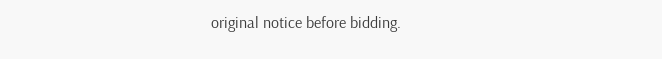original notice before bidding.